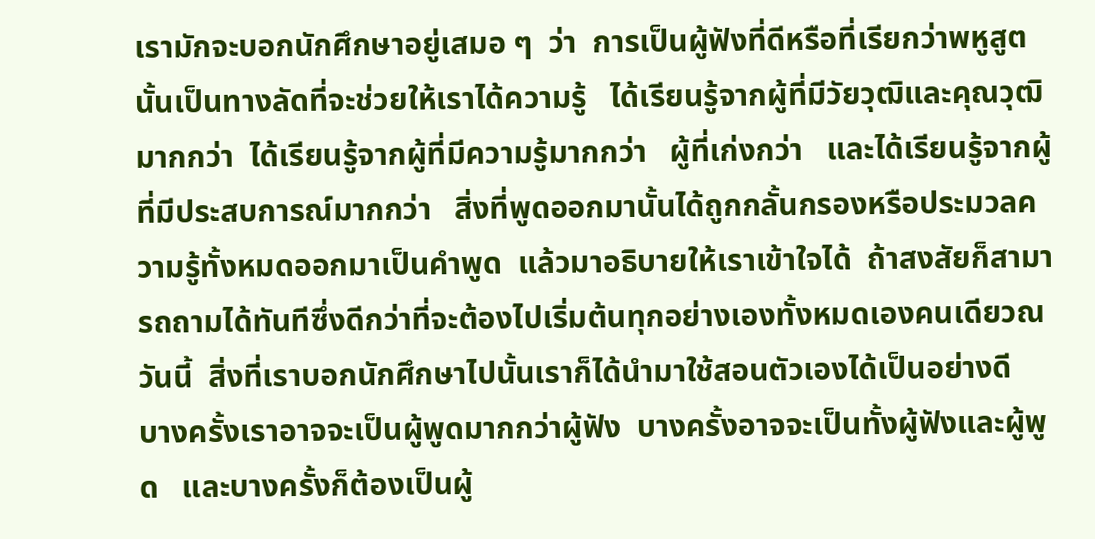เรามักจะบอกนักศึกษาอยู่เสมอ ๆ  ว่า  การเป็นผู้ฟังที่ดีหรือที่เรียกว่าพหูสูตนั้นเป็นทางลัดที่จะช่วยให้เราได้ความรู้   ได้เรียนรู้จากผู้ที่มีวัยวุฒิและคุณวุฒิมากกว่า  ได้เรียนรู้จากผู้ที่มีความรู้มากกว่า   ผู้ที่เก่งกว่า   และได้เรียนรู้จากผู้ที่มีประสบการณ์มากกว่า   สิ่งที่พูดออกมานั้นได้ถูกกลั้นกรองหรือประมวลความรู้ทั้งหมดออกมาเป็นคำพูด  แล้วมาอธิบายให้เราเข้าใจได้  ถ้าสงสัยก็สามารถถามได้ทันทีซึ่งดีกว่าที่จะต้องไปเริ่มต้นทุกอย่างเองทั้งหมดเองคนเดียวณ วันนี้  สิ่งที่เราบอกนักศึกษาไปนั้นเราก็ได้นำมาใช้สอนตัวเองได้เป็นอย่างดี   บางครั้งเราอาจจะเป็นผู้พูดมากกว่าผู้ฟัง  บางครั้งอาจจะเป็นทั้งผู้ฟังและผู้พูด   และบางครั้งก็ต้องเป็นผู้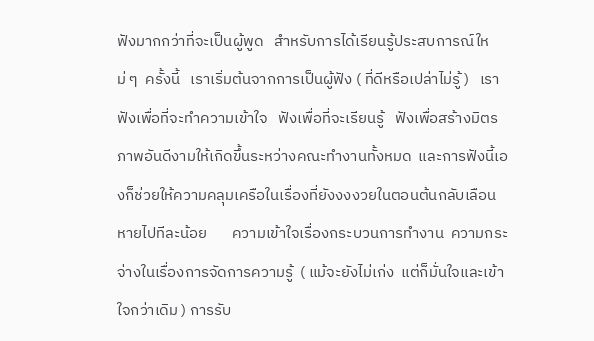ฟังมากกว่าที่จะเป็นผู้พูด   สำหรับการได้เรียนรู้ประสบการณ์ใหม่ ๆ  ครั้งนี้   เราเริ่มต้นจากการเป็นผู้ฟัง ( ที่ดีหรือเปล่าไม่รู้ )   เราฟังเพื่อที่จะทำความเข้าใจ   ฟังเพื่อที่จะเรียนรู้   ฟังเพื่อสร้างมิตรภาพอันดีงามให้เกิดขึ้นระหว่างคณะทำงานทั้งหมด  และการฟังนี้เองก็ช่วยให้ความคลุมเครือในเรื่องที่ยังงงงวยในตอนต้นกลับเลือนหายไปทีละน้อย       ความเข้าใจเรื่องกระบวนการทำงาน  ความกระจ่างในเรื่องการจัดการความรู้  ( แม้จะยังไม่เก่ง  แต่ก็มั่นใจและเข้าใจกว่าเดิม ) การรับ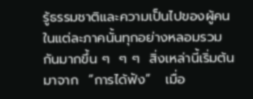รู้ธรรมชาติและความเป็นไปของผู้คนในแต่ละภาคนั้นทุกอย่างหลอมรวมกันมากขึ้น ๆ  ๆ ๆ  สิ่งเหล่านี้เริ่มต้นมาจาก  “การได้ฟัง”   เมื่อ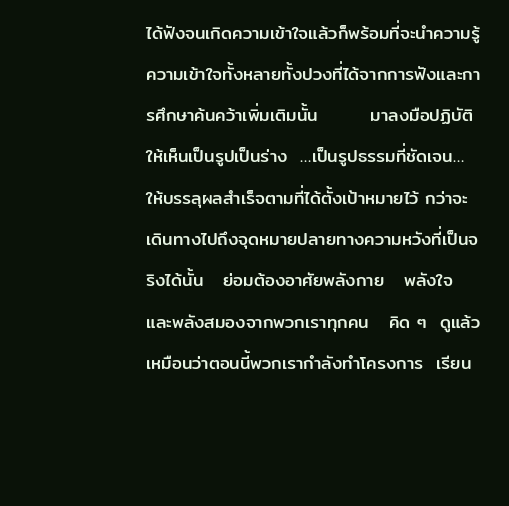ได้ฟังจนเกิดความเข้าใจแล้วก็พร้อมที่จะนำความรู้   ความเข้าใจทั้งหลายทั้งปวงที่ได้จากการฟังและการศึกษาค้นคว้าเพิ่มเติมนั้น        มาลงมือปฏิบัติให้เห็นเป็นรูปเป็นร่าง  …เป็นรูปธรรมที่ชัดเจน…   ให้บรรลุผลสำเร็จตามที่ได้ตั้งเป้าหมายไว้ กว่าจะเดินทางไปถึงจุดหมายปลายทางความหวังที่เป็นจริงได้นั้น   ย่อมต้องอาศัยพลังกาย   พลังใจ    และพลังสมองจากพวกเราทุกคน   คิด ๆ  ดูแล้วเหมือนว่าตอนนี้พวกเรากำลังทำโครงการ  เรียน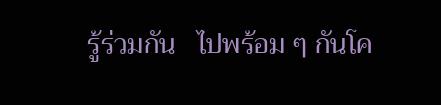รู้ร่วมกัน   ไปพร้อม ๆ กันโค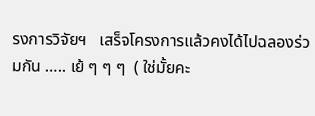รงการวิจัยฯ   เสร็จโครงการแล้วคงได้ไปฉลองร่วมกัน ….. เย้ ๆ ๆ ๆ  ( ใช่มั้ยคะ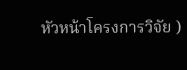หัวหน้าโครงการวิจัย )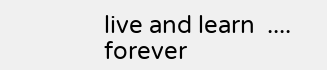live and learn  .... forever